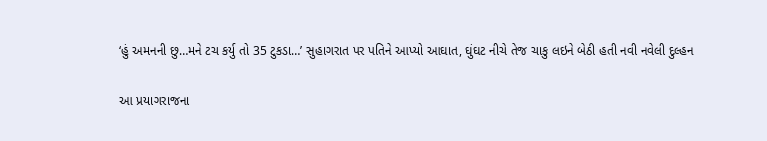‘હું અમનની છુ…મને ટચ કર્યુ તો 35 ટુકડા…’ સુહાગરાત પર પતિને આપ્યો આઘાત, ઘુંઘટ નીચે તેજ ચાકુ લઇને બેઠી હતી નવી નવેલી દુલ્હન

આ પ્રયાગરાજના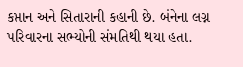કપ્તાન અને સિતારાની કહાની છે. બંનેના લગ્ન પરિવારના સભ્યોની સંમતિથી થયા હતા.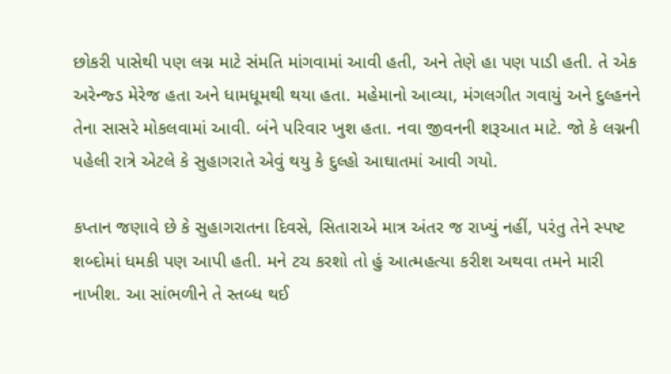છોકરી પાસેથી પણ લગ્ન માટે સંમતિ માંગવામાં આવી હતી, અને તેણે હા પણ પાડી હતી. તે એક અરેન્જ્ડ મેરેજ હતા અને ધામધૂમથી થયા હતા. મહેમાનો આવ્યા, મંગલગીત ગવાયું અને દુલ્હનને તેના સાસરે મોકલવામાં આવી. બંને પરિવાર ખુશ હતા. નવા જીવનની શરૂઆત માટે. જો કે લગ્નની પહેલી રાત્રે એટલે કે સુહાગરાતે એવું થયુ કે દુલ્હો આઘાતમાં આવી ગયો.

કપ્તાન જણાવે છે કે સુહાગરાતના દિવસે, સિતારાએ માત્ર અંતર જ રાખ્યું નહીં, પરંતુ તેને સ્પષ્ટ શબ્દોમાં ધમકી પણ આપી હતી. મને ટચ કરશો તો હું આત્મહત્યા કરીશ અથવા તમને મારી નાખીશ. આ સાંભળીને તે સ્તબ્ધ થઈ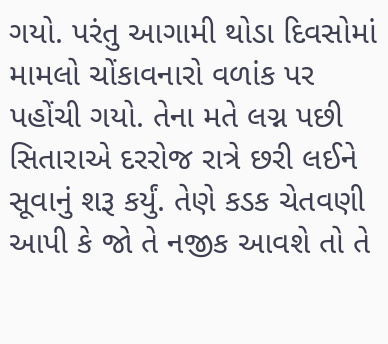ગયો. પરંતુ આગામી થોડા દિવસોમાં મામલો ચોંકાવનારો વળાંક પર પહોંચી ગયો. તેના મતે લગ્ન પછી સિતારાએ દરરોજ રાત્રે છરી લઈને સૂવાનું શરૂ કર્યું. તેણે કડક ચેતવણી આપી કે જો તે નજીક આવશે તો તે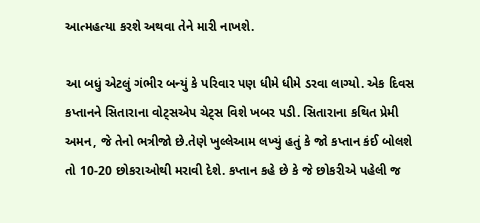આત્મહત્યા કરશે અથવા તેને મારી નાખશે.

આ બધું એટલું ગંભીર બન્યું કે પરિવાર પણ ધીમે ધીમે ડરવા લાગ્યો. એક દિવસ કપ્તાનને સિતારાના વોટ્સએપ ચેટ્સ વિશે ખબર પડી. સિતારાના કથિત પ્રેમી અમન, જે તેનો ભત્રીજો છે.તેણે ખુલ્લેઆમ લખ્યું હતું કે જો કપ્તાન કંઈ બોલશે તો 10-20 છોકરાઓથી મરાવી દેશે. કપ્તાન કહે છે કે જે છોકરીએ પહેલી જ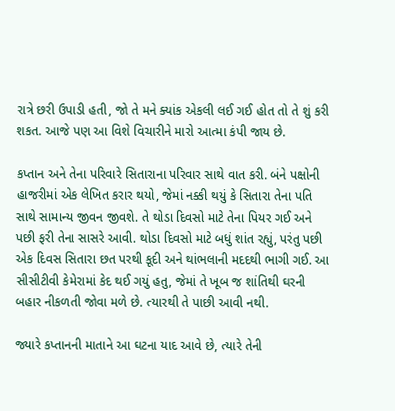રાત્રે છરી ઉપાડી હતી, જો તે મને ક્યાંક એકલી લઈ ગઈ હોત તો તે શું કરી શકત. આજે પણ આ વિશે વિચારીને મારો આત્મા કંપી જાય છે.

કપ્તાન અને તેના પરિવારે સિતારાના પરિવાર સાથે વાત કરી. બંને પક્ષોની હાજરીમાં એક લેખિત કરાર થયો, જેમાં નક્કી થયું કે સિતારા તેના પતિ સાથે સામાન્ય જીવન જીવશે. તે થોડા દિવસો માટે તેના પિયર ગઈ અને પછી ફરી તેના સાસરે આવી. થોડા દિવસો માટે બધું શાંત રહ્યું, પરંતુ પછી એક દિવસ સિતારા છત પરથી કૂદી અને થાંભલાની મદદથી ભાગી ગઈ. આ સીસીટીવી કેમેરામાં કેદ થઈ ગયું હતુ, જેમાં તે ખૂબ જ શાંતિથી ઘરની બહાર નીકળતી જોવા મળે છે. ત્યારથી તે પાછી આવી નથી.

જ્યારે કપ્તાનની માતાને આ ઘટના યાદ આવે છે, ત્યારે તેની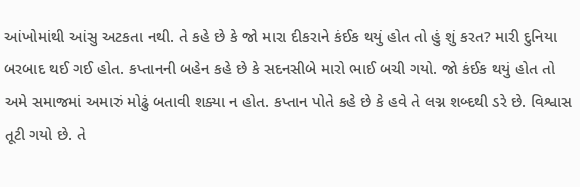આંખોમાંથી આંસુ અટકતા નથી. તે કહે છે કે જો મારા દીકરાને કંઈક થયું હોત તો હું શું કરત? મારી દુનિયા બરબાદ થઈ ગઈ હોત. કપ્તાનની બહેન કહે છે કે સદનસીબે મારો ભાઈ બચી ગયો. જો કંઈક થયું હોત તો અમે સમાજમાં અમારું મોઢું બતાવી શક્યા ન હોત. કપ્તાન પોતે કહે છે કે હવે તે લગ્ન શબ્દથી ડરે છે. વિશ્વાસ તૂટી ગયો છે. તે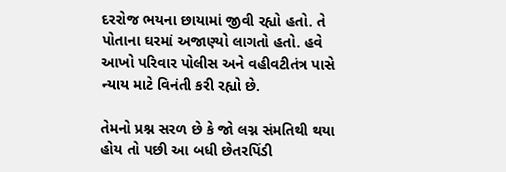દરરોજ ભયના છાયામાં જીવી રહ્યો હતો. તે પોતાના ઘરમાં અજાણ્યો લાગતો હતો. હવે આખો પરિવાર પોલીસ અને વહીવટીતંત્ર પાસે ન્યાય માટે વિનંતી કરી રહ્યો છે.

તેમનો પ્રશ્ન સરળ છે કે જો લગ્ન સંમતિથી થયા હોય તો પછી આ બધી છેતરપિંડી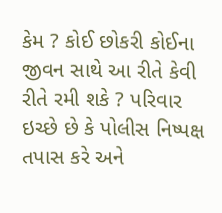કેમ ? કોઈ છોકરી કોઈના જીવન સાથે આ રીતે કેવી રીતે રમી શકે ? પરિવાર ઇચ્છે છે કે પોલીસ નિષ્પક્ષ તપાસ કરે અને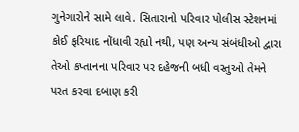ગુનેગારોને સામે લાવે. સિતારાનો પરિવાર પોલીસ સ્ટેશનમાં કોઈ ફરિયાદ નોંધાવી રહ્યો નથી, પણ અન્ય સંબંધીઓ દ્વારા તેઓ કપ્તાનના પરિવાર પર દહેજની બધી વસ્તુઓ તેમને પરત કરવા દબાણ કરી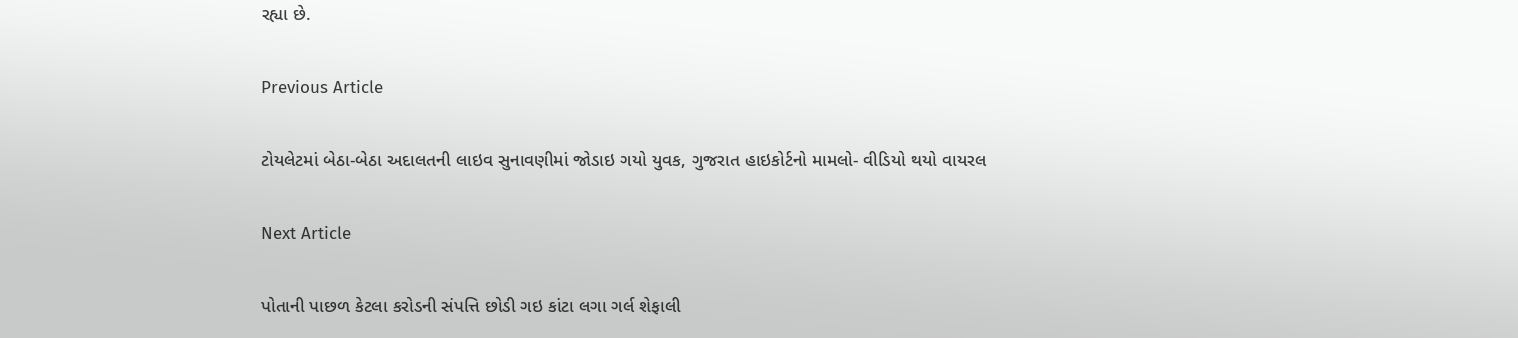રહ્યા છે.

Previous Article

ટોયલેટમાં બેઠા-બેઠા અદાલતની લાઇવ સુનાવણીમાં જોડાઇ ગયો યુવક, ગુજરાત હાઇકોર્ટનો મામલો- વીડિયો થયો વાયરલ

Next Article

પોતાની પાછળ કેટલા કરોડની સંપત્તિ છોડી ગઇ કાંટા લગા ગર્લ શેફાલી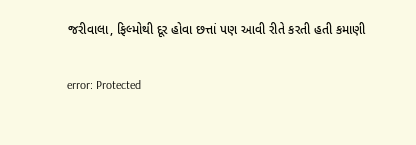જરીવાલા, ફિલ્મોથી દૂર હોવા છત્તાં પણ આવી રીતે કરતી હતી કમાણી

error: Protected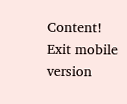Content!
Exit mobile version